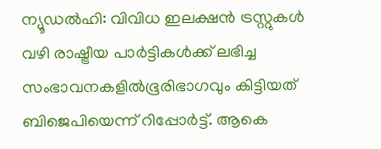ന്യൂഡൽഹി: വിവിധ ഇലക്ഷൻ ട്രസ്റ്റുകൾ വഴി രാഷ്ട്രീയ പാർട്ടികൾക്ക് ലഭിച്ച സംഭാവനകളിൽഭൂരിഭാഗവും കിട്ടിയത് ബിജെപിയെന്ന് റിപ്പോർട്ട്. ആകെ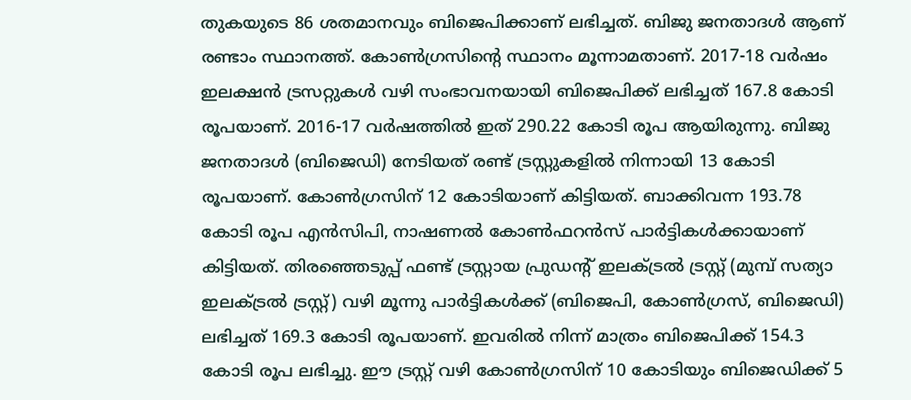തുകയുടെ 86 ശതമാനവും ബിജെപിക്കാണ് ലഭിച്ചത്. ബിജു ജനതാദൾ ആണ് രണ്ടാം സ്ഥാനത്ത്. കോൺഗ്രസിന്റെ സ്ഥാനം മൂന്നാമതാണ്. 2017-18 വർഷം ഇലക്ഷൻ ട്രസറ്റുകൾ വഴി സംഭാവനയായി ബിജെപിക്ക് ലഭിച്ചത് 167.8 കോടി രൂപയാണ്. 2016-17 വർഷത്തിൽ ഇത് 290.22 കോടി രൂപ ആയിരുന്നു. ബിജു ജനതാദൾ (ബിജെഡി) നേടിയത് രണ്ട് ട്രസ്റ്റുകളിൽ നിന്നായി 13 കോടി രൂപയാണ്. കോൺഗ്രസിന് 12 കോടിയാണ് കിട്ടിയത്. ബാക്കിവന്ന 193.78 കോടി രൂപ എൻസിപി, നാഷണൽ കോൺഫറൻസ് പാർട്ടികൾക്കായാണ് കിട്ടിയത്. തിരഞ്ഞെടുപ്പ് ഫണ്ട് ട്രസ്റ്റായ പ്രുഡന്റ് ഇലക്ട്രൽ ട്രസ്റ്റ് (മുമ്പ് സത്യാ ഇലക്ട്രൽ ട്രസ്റ്റ്) വഴി മൂന്നു പാർട്ടികൾക്ക് (ബിജെപി, കോൺഗ്രസ്, ബിജെഡി) ലഭിച്ചത് 169.3 കോടി രൂപയാണ്. ഇവരിൽ നിന്ന് മാത്രം ബിജെപിക്ക് 154.3 കോടി രൂപ ലഭിച്ചു. ഈ ട്രസ്റ്റ് വഴി കോൺഗ്രസിന് 10 കോടിയും ബിജെഡിക്ക് 5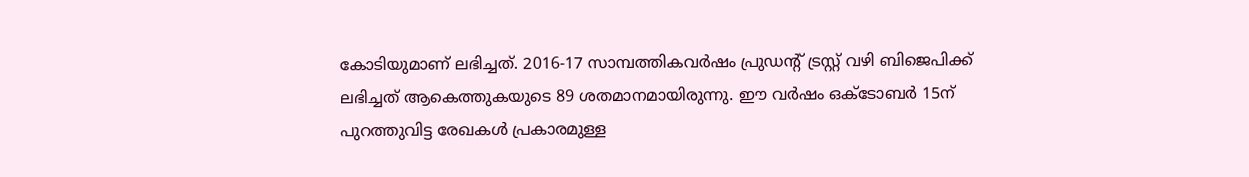കോടിയുമാണ് ലഭിച്ചത്. 2016-17 സാമ്പത്തികവർഷം പ്രുഡന്റ് ട്രസ്റ്റ് വഴി ബിജെപിക്ക് ലഭിച്ചത് ആകെത്തുകയുടെ 89 ശതമാനമായിരുന്നു. ഈ വർഷം ഒക്ടോബർ 15ന് പുറത്തുവിട്ട രേഖകൾ പ്രകാരമുള്ള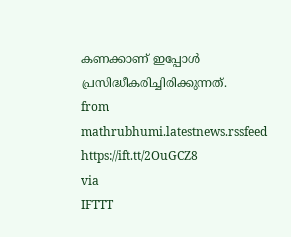കണക്കാണ് ഇപ്പോൾ പ്രസിദ്ധീകരിച്ചിരിക്കുന്നത്.
from mathrubhumi.latestnews.rssfeed https://ift.tt/2OuGCZ8
via
IFTTT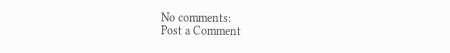No comments:
Post a Comment